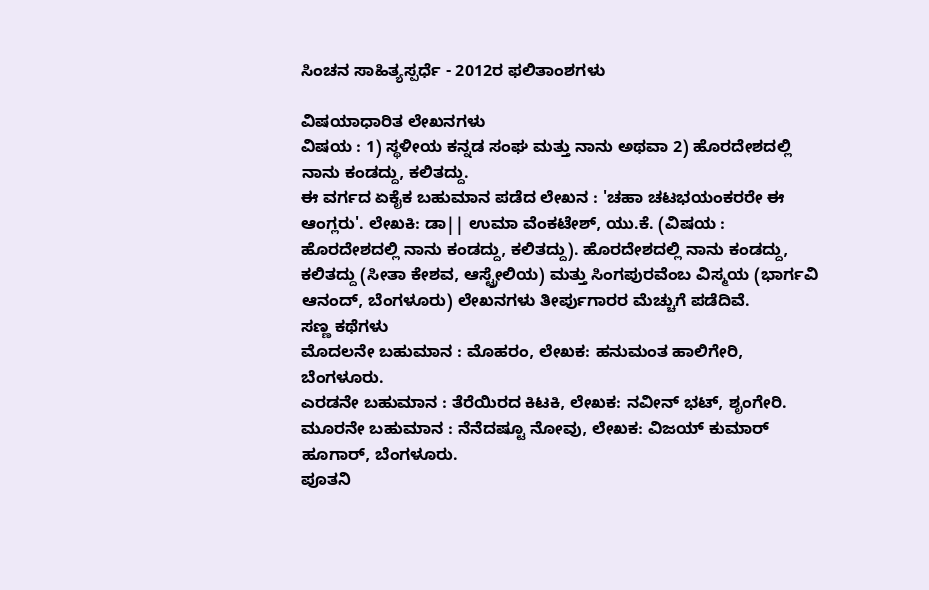ಸಿಂಚನ ಸಾಹಿತ್ಯಸ್ಪರ್ಧೆ - 2012ರ ಫಲಿತಾಂಶಗಳು

ವಿಷಯಾಧಾರಿತ ಲೇಖನಗಳು
ವಿಷಯ : 1) ಸ್ಥಳೀಯ ಕನ್ನಡ ಸಂಘ ಮತ್ತು ನಾನು ಅಥವಾ 2) ಹೊರದೇಶದಲ್ಲಿ ನಾನು ಕಂಡದ್ದು, ಕಲಿತದ್ದು.
ಈ ವರ್ಗದ ಏಕೈಕ ಬಹುಮಾನ ಪಡೆದ ಲೇಖನ : 'ಚಹಾ ಚಟಭಯಂಕರರೇ ಈ ಆಂಗ್ಲರು'. ಲೇಖಕಿ: ಡಾ|| ಉಮಾ ವೆಂಕಟೇಶ್, ಯು.ಕೆ. (ವಿಷಯ : ಹೊರದೇಶದಲ್ಲಿ ನಾನು ಕಂಡದ್ದು, ಕಲಿತದ್ದು). ಹೊರದೇಶದಲ್ಲಿ ನಾನು ಕಂಡದ್ದು, ಕಲಿತದ್ದು (ಸೀತಾ ಕೇಶವ, ಆಸ್ಟ್ರೇಲಿಯ) ಮತ್ತು ಸಿಂಗಪುರವೆಂಬ ವಿಸ್ಮಯ (ಭಾರ್ಗವಿ ಆನಂದ್, ಬೆಂಗಳೂರು) ಲೇಖನಗಳು ತೀರ್ಪುಗಾರರ ಮೆಚ್ಚುಗೆ ಪಡೆದಿವೆ.
ಸಣ್ಣ ಕಥೆಗಳು
ಮೊದಲನೇ ಬಹುಮಾನ : ಮೊಹರಂ, ಲೇಖಕ: ಹನುಮಂತ ಹಾಲಿಗೇರಿ, ಬೆಂಗಳೂರು.
ಎರಡನೇ ಬಹುಮಾನ : ತೆರೆಯಿರದ ಕಿಟಕಿ, ಲೇಖಕ: ನವೀನ್ ಭಟ್, ಶೃಂಗೇರಿ.
ಮೂರನೇ ಬಹುಮಾನ : ನೆನೆದಷ್ಟೂ ನೋವು, ಲೇಖಕ: ವಿಜಯ್ ಕುಮಾರ್ ಹೂಗಾರ್, ಬೆಂಗಳೂರು.
ಪೂತನಿ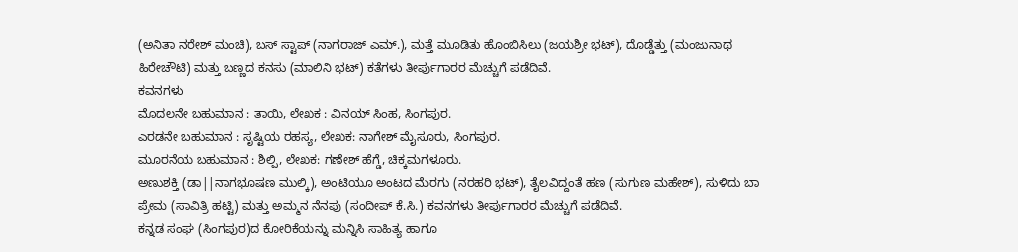(ಅನಿತಾ ನರೇಶ್ ಮಂಚಿ), ಬಸ್ ಸ್ಟಾಪ್ (ನಾಗರಾಜ್ ಎಮ್.), ಮತ್ತೆ ಮೂಡಿತು ಹೊಂಬಿಸಿಲು (ಜಯಶ್ರೀ ಭಟ್), ದೊಡ್ಡೆತ್ತು (ಮಂಜುನಾಥ ಹಿರೇಚೌಟಿ) ಮತ್ತು ಬಣ್ಣದ ಕನಸು (ಮಾಲಿನಿ ಭಟ್) ಕತೆಗಳು ತೀರ್ಪುಗಾರರ ಮೆಚ್ಚುಗೆ ಪಡೆದಿವೆ.
ಕವನಗಳು
ಮೊದಲನೇ ಬಹುಮಾನ : ತಾಯಿ, ಲೇಖಕ : ವಿನಯ್ ಸಿಂಹ, ಸಿಂಗಪುರ.
ಎರಡನೇ ಬಹುಮಾನ : ಸೃಷ್ಟಿಯ ರಹಸ್ಯ, ಲೇಖಕ: ನಾಗೇಶ್ ಮೈಸೂರು, ಸಿಂಗಪುರ.
ಮೂರನೆಯ ಬಹುಮಾನ : ಶಿಲ್ಪಿ, ಲೇಖಕ: ಗಣೇಶ್ ಹೆಗ್ಡೆ, ಚಿಕ್ಕಮಗಳೂರು.
ಅಣುಶಕ್ತಿ (ಡಾ||ನಾಗಭೂಷಣ ಮುಲ್ಕಿ), ಅಂಟಿಯೂ ಅಂಟದ ಮೆರಗು (ನರಹರಿ ಭಟ್), ತೈಲವಿದ್ದಂತೆ ಹಣ (ಸುಗುಣ ಮಹೇಶ್), ಸುಳಿದು ಬಾ ಪ್ರೇಮ (ಸಾವಿತ್ರಿ ಹಟ್ಟಿ) ಮತ್ತು ಅಮ್ಮನ ನೆನಪು (ಸಂದೀಪ್ ಕೆ.ಸಿ.) ಕವನಗಳು ತೀರ್ಪುಗಾರರ ಮೆಚ್ಚುಗೆ ಪಡೆದಿವೆ.
ಕನ್ನಡ ಸಂಘ (ಸಿಂಗಪುರ)ದ ಕೋರಿಕೆಯನ್ನು ಮನ್ನಿಸಿ ಸಾಹಿತ್ಯ ಹಾಗೂ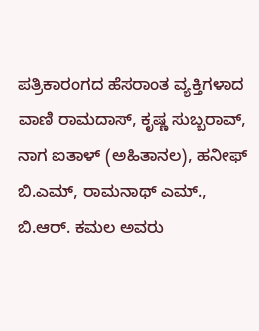ಪತ್ರಿಕಾರಂಗದ ಹೆಸರಾಂತ ವ್ಯಕ್ತಿಗಳಾದ ವಾಣಿ ರಾಮದಾಸ್, ಕೃಷ್ಣ ಸುಬ್ಬರಾವ್, ನಾಗ ಐತಾಳ್ (ಅಹಿತಾನಲ), ಹನೀಫ್ ಬಿ.ಎಮ್, ರಾಮನಾಥ್ ಎಮ್., ಬಿ.ಆರ್. ಕಮಲ ಅವರು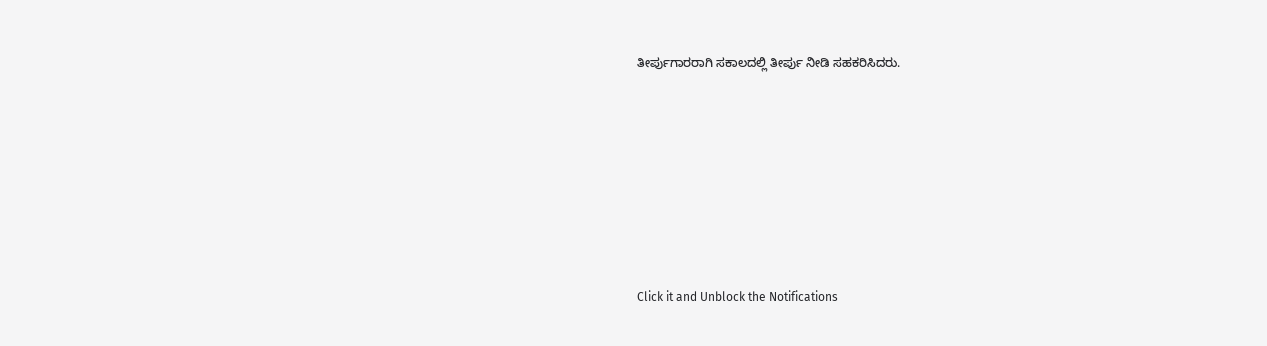ತೀರ್ಪುಗಾರರಾಗಿ ಸಕಾಲದಲ್ಲಿ ತೀರ್ಪು ನೀಡಿ ಸಹಕರಿಸಿದರು.












Click it and Unblock the Notifications